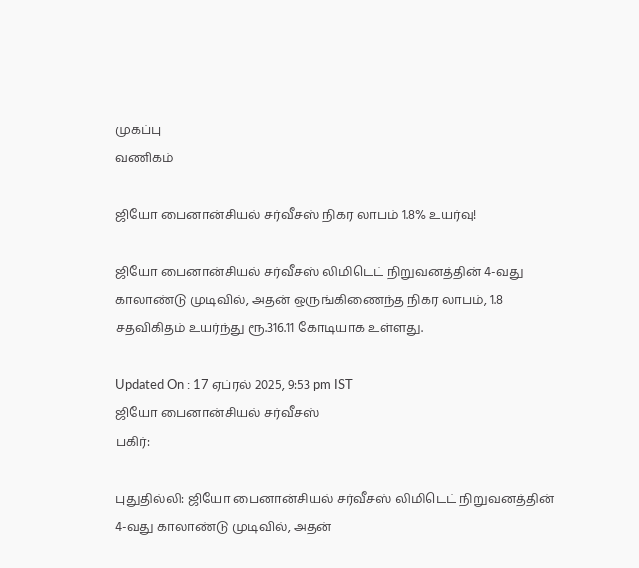முகப்பு
வணிகம்

ஜியோ பைனான்சியல் சர்வீசஸ் நிகர லாபம் 1.8% உயர்வு!

ஜியோ பைனான்சியல் சர்வீசஸ் லிமிடெட் நிறுவனத்தின் 4-வது காலாண்டு முடிவில், அதன் ஒருங்கிணைந்த நிகர லாபம், 1.8 சதவிகிதம் உயர்ந்து ரூ.316.11 கோடியாக உள்ளது.

Updated On : 17 ஏப்ரல் 2025, 9:53 pm IST
ஜியோ பைனான்சியல் சர்வீசஸ்
பகிர்:

புதுதில்லி: ஜியோ பைனான்சியல் சர்வீசஸ் லிமிடெட் நிறுவனத்தின் 4-வது காலாண்டு முடிவில், அதன்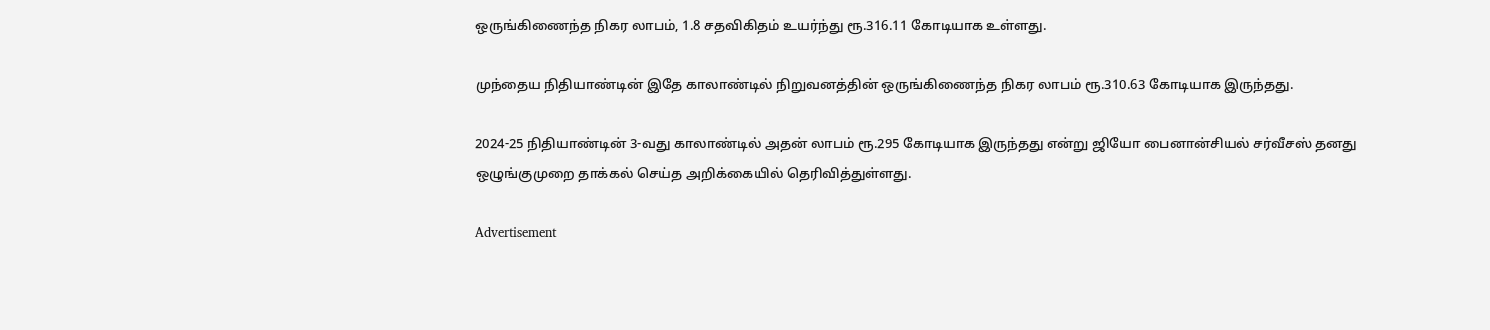ஒருங்கிணைந்த நிகர லாபம், 1.8 சதவிகிதம் உயர்ந்து ரூ.316.11 கோடியாக உள்ளது.

முந்தைய நிதியாண்டின் இதே காலாண்டில் நிறுவனத்தின் ஒருங்கிணைந்த நிகர லாபம் ரூ.310.63 கோடியாக இருந்தது.

2024-25 நிதியாண்டின் 3-வது காலாண்டில் அதன் லாபம் ரூ.295 கோடியாக இருந்தது என்று ஜியோ பைனான்சியல் சர்வீசஸ் தனது ஒழுங்குமுறை தாக்கல் செய்த அறிக்கையில் தெரிவித்துள்ளது.

Advertisement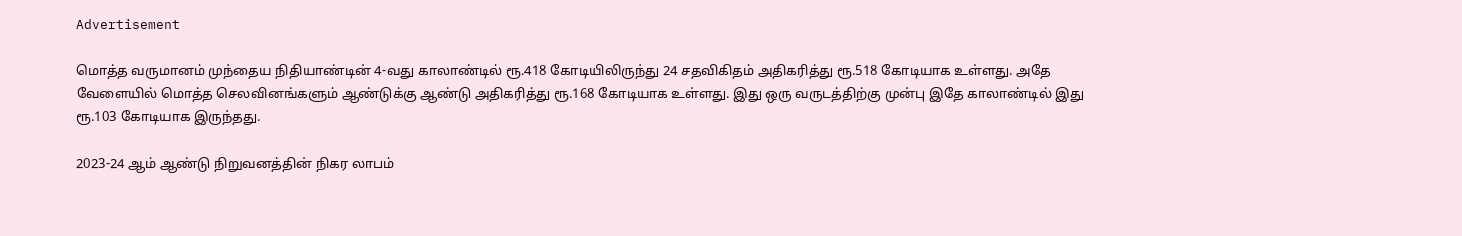Advertisement

மொத்த வருமானம் முந்தைய நிதியாண்டின் 4-வது காலாண்டில் ரூ.418 கோடியிலிருந்து 24 சதவிகிதம் அதிகரித்து ரூ.518 கோடியாக உள்ளது. அதே வேளையில் மொத்த செலவினங்களும் ஆண்டுக்கு ஆண்டு அதிகரித்து ரூ.168 கோடியாக உள்ளது. இது ஒரு வருடத்திற்கு முன்பு இதே காலாண்டில் இது ரூ.103 கோடியாக இருந்தது.

2023-24 ஆம் ஆண்டு நிறுவனத்தின் நிகர லாபம்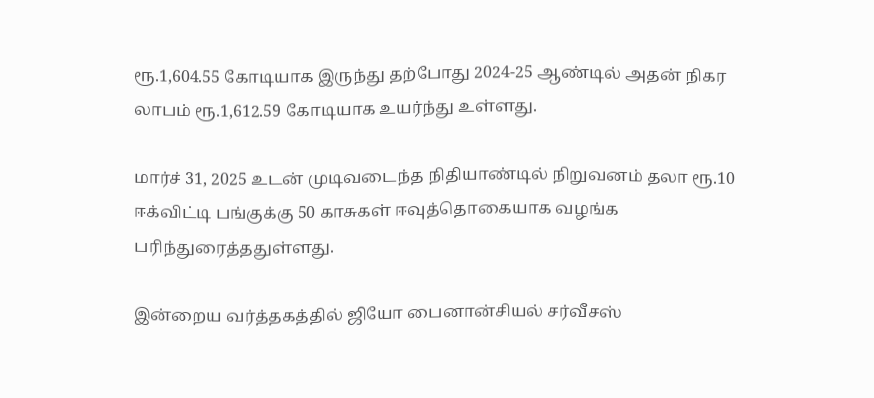ரூ.1,604.55 கோடியாக இருந்து தற்போது 2024-25 ஆண்டில் அதன் நிகர லாபம் ரூ.1,612.59 கோடியாக உயர்ந்து உள்ளது.

மார்ச் 31, 2025 உடன் முடிவடைந்த நிதியாண்டில் நிறுவனம் தலா ரூ.10 ஈக்விட்டி பங்குக்கு 50 காசுகள் ஈவுத்தொகையாக வழங்க பரிந்துரைத்ததுள்ளது.

இன்றைய வர்த்தகத்தில் ஜியோ பைனான்சியல் சர்வீசஸ்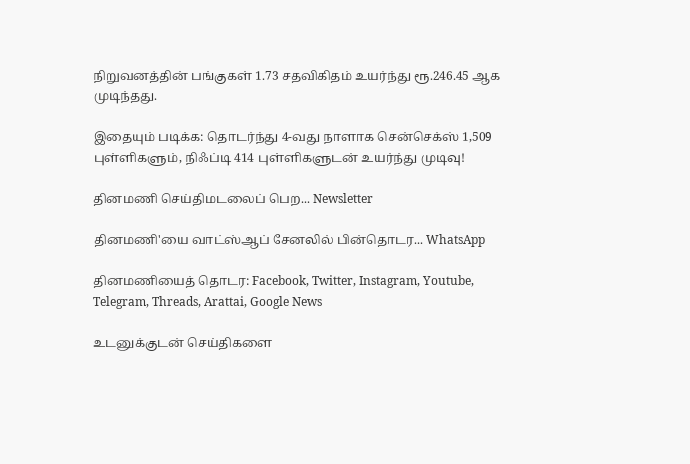நிறுவனத்தின் பங்குகள் 1.73 சதவிகிதம் உயர்ந்து ரூ.246.45 ஆக முடிந்தது.

இதையும் படிக்க: தொடர்ந்து 4-வது நாளாக சென்செக்ஸ் 1,509 புள்ளிகளும், நிஃப்டி 414 புள்ளிகளுடன் உயர்ந்து முடிவு!

தினமணி செய்திமடலைப் பெற... Newsletter

தினமணி'யை வாட்ஸ்ஆப் சேனலில் பின்தொடர... WhatsApp

தினமணியைத் தொடர: Facebook, Twitter, Instagram, Youtube, Telegram, Threads, Arattai, Google News

உடனுக்குடன் செய்திகளை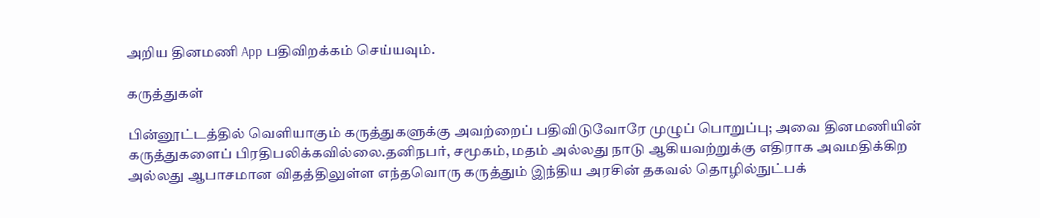அறிய தினமணி App பதிவிறக்கம் செய்யவும்.

கருத்துகள்

பின்னூட்டத்தில் வெளியாகும் கருத்துகளுக்கு அவற்றைப் பதிவிடுவோரே முழுப் பொறுப்பு; அவை தினமணியின் கருத்துகளைப் பிரதிபலிக்கவில்லை.தனிநபர், சமூகம், மதம் அல்லது நாடு ஆகியவற்றுக்கு எதிராக அவமதிக்கிற அல்லது ஆபாசமான விதத்திலுள்ள எந்தவொரு கருத்தும் இந்திய அரசின் தகவல் தொழில்நுட்பக்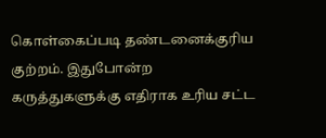கொள்கைப்படி தண்டனைக்குரிய குற்றம். இதுபோன்ற கருத்துகளுக்கு எதிராக உரிய சட்ட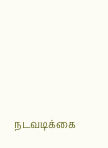நடவடிக்கை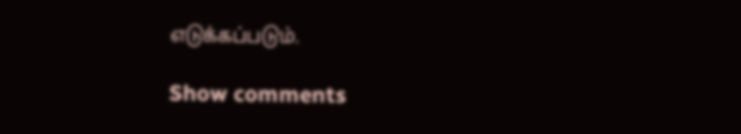எடுக்கப்படும்.

Show comments